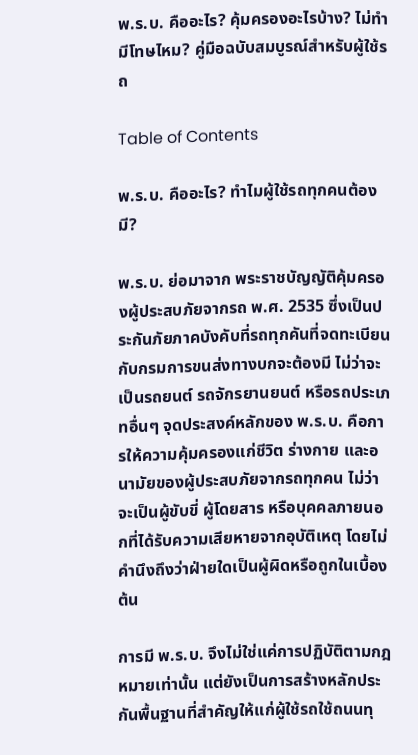พ.ร.บ. คืออะไร? คุ้มครองอะไรบ้าง? ไม่ทำมีโทษไหม? คู่มือฉบับสมบูรณ์สำหรับผู้ใช้รถ

Table of Contents

พ.ร.บ. คืออะไร? ทำไมผู้ใช้รถทุกคนต้องมี?

พ.ร.บ. ย่อมาจาก พระราชบัญญัติคุ้มครองผู้ประสบภัยจากรถ พ.ศ. 2535 ซึ่งเป็นประกันภัยภาคบังคับที่รถทุกคันที่จดทะเบียนกับกรมการขนส่งทางบกจะต้องมี ไม่ว่าจะเป็นรถยนต์ รถจักรยานยนต์ หรือรถประเภทอื่นๆ จุดประสงค์หลักของ พ.ร.บ. คือการให้ความคุ้มครองแก่ชีวิต ร่างกาย และอนามัยของผู้ประสบภัยจากรถทุกคน ไม่ว่าจะเป็นผู้ขับขี่ ผู้โดยสาร หรือบุคคลภายนอกที่ได้รับความเสียหายจากอุบัติเหตุ โดยไม่คำนึงถึงว่าฝ่ายใดเป็นผู้ผิดหรือถูกในเบื้องต้น

การมี พ.ร.บ. จึงไม่ใช่แค่การปฏิบัติตามกฎหมายเท่านั้น แต่ยังเป็นการสร้างหลักประกันพื้นฐานที่สำคัญให้แก่ผู้ใช้รถใช้ถนนทุ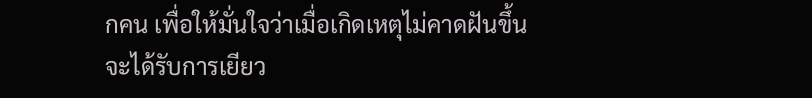กคน เพื่อให้มั่นใจว่าเมื่อเกิดเหตุไม่คาดฝันขึ้น จะได้รับการเยียว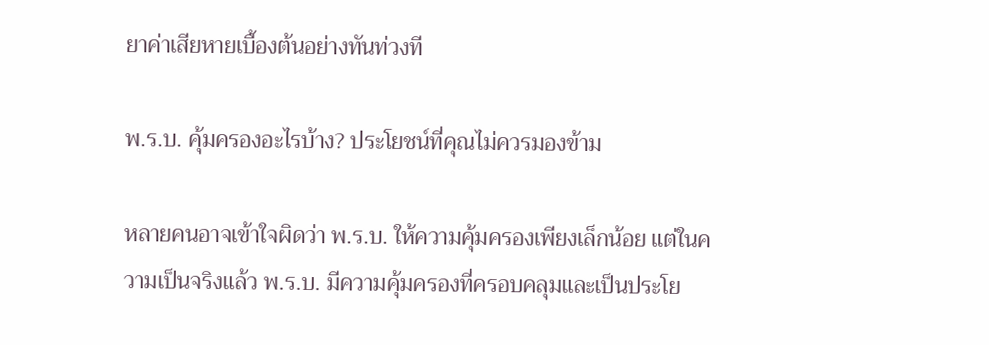ยาค่าเสียหายเบื้องต้นอย่างทันท่วงที

พ.ร.บ. คุ้มครองอะไรบ้าง? ประโยชน์ที่คุณไม่ควรมองข้าม

หลายคนอาจเข้าใจผิดว่า พ.ร.บ. ให้ความคุ้มครองเพียงเล็กน้อย แต่ในความเป็นจริงแล้ว พ.ร.บ. มีความคุ้มครองที่ครอบคลุมและเป็นประโย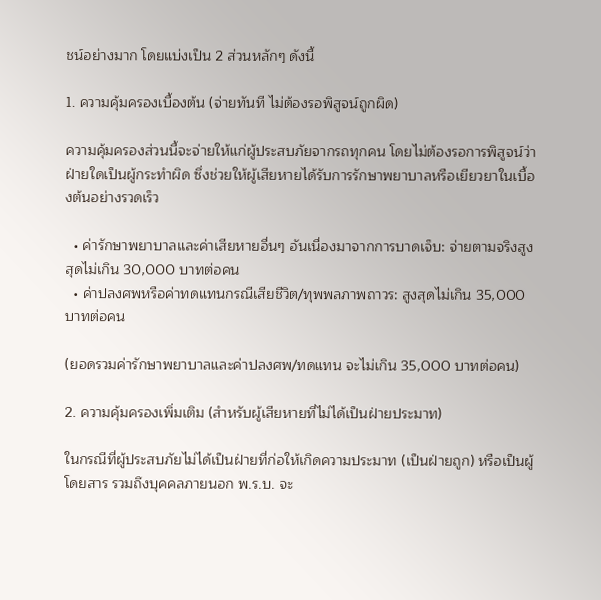ชน์อย่างมาก โดยแบ่งเป็น 2 ส่วนหลักๆ ดังนี้

1. ความคุ้มครองเบื้องต้น (จ่ายทันที ไม่ต้องรอพิสูจน์ถูกผิด)

ความคุ้มครองส่วนนี้จะจ่ายให้แก่ผู้ประสบภัยจากรถทุกคน โดยไม่ต้องรอการพิสูจน์ว่าฝ่ายใดเป็นผู้กระทำผิด ซึ่งช่วยให้ผู้เสียหายได้รับการรักษาพยาบาลหรือเยียวยาในเบื้องต้นอย่างรวดเร็ว

  • ค่ารักษาพยาบาลและค่าเสียหายอื่นๆ อันเนื่องมาจากการบาดเจ็บ: จ่ายตามจริงสูงสุดไม่เกิน 30,000 บาทต่อคน
  • ค่าปลงศพหรือค่าทดแทนกรณีเสียชีวิต/ทุพพลภาพถาวร: สูงสุดไม่เกิน 35,000 บาทต่อคน

(ยอดรวมค่ารักษาพยาบาลและค่าปลงศพ/ทดแทน จะไม่เกิน 35,000 บาทต่อคน)

2. ความคุ้มครองเพิ่มเติม (สำหรับผู้เสียหายที่ไม่ได้เป็นฝ่ายประมาท)

ในกรณีที่ผู้ประสบภัยไม่ได้เป็นฝ่ายที่ก่อให้เกิดความประมาท (เป็นฝ่ายถูก) หรือเป็นผู้โดยสาร รวมถึงบุคคลภายนอก พ.ร.บ. จะ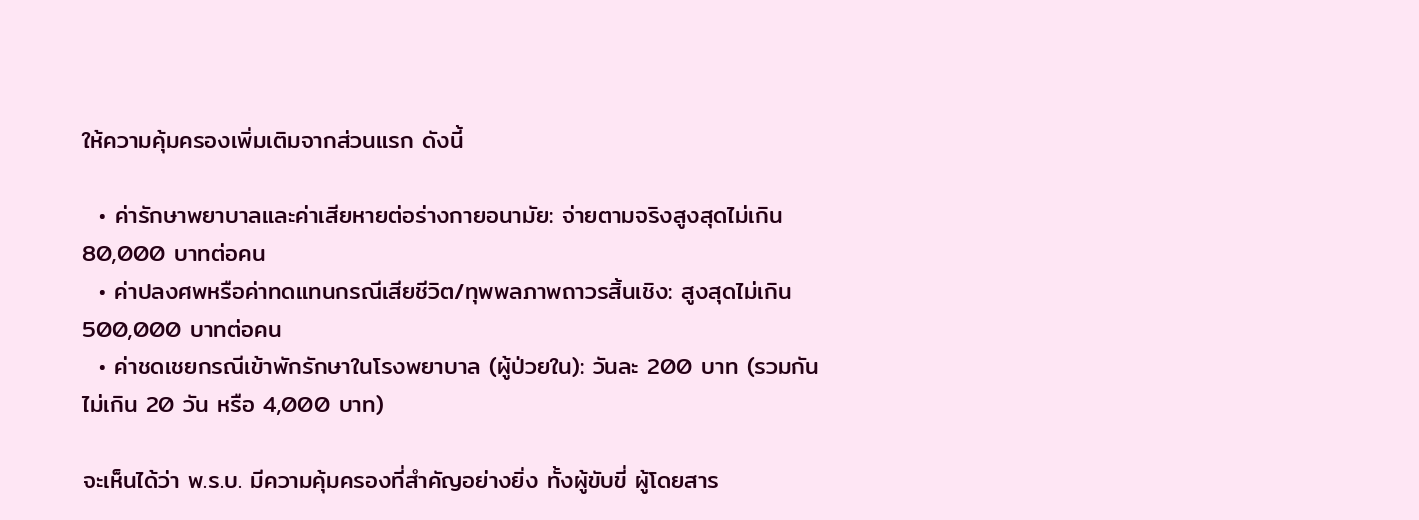ให้ความคุ้มครองเพิ่มเติมจากส่วนแรก ดังนี้

  • ค่ารักษาพยาบาลและค่าเสียหายต่อร่างกายอนามัย: จ่ายตามจริงสูงสุดไม่เกิน 80,000 บาทต่อคน
  • ค่าปลงศพหรือค่าทดแทนกรณีเสียชีวิต/ทุพพลภาพถาวรสิ้นเชิง: สูงสุดไม่เกิน 500,000 บาทต่อคน
  • ค่าชดเชยกรณีเข้าพักรักษาในโรงพยาบาล (ผู้ป่วยใน): วันละ 200 บาท (รวมกันไม่เกิน 20 วัน หรือ 4,000 บาท)

จะเห็นได้ว่า พ.ร.บ. มีความคุ้มครองที่สำคัญอย่างยิ่ง ทั้งผู้ขับขี่ ผู้โดยสาร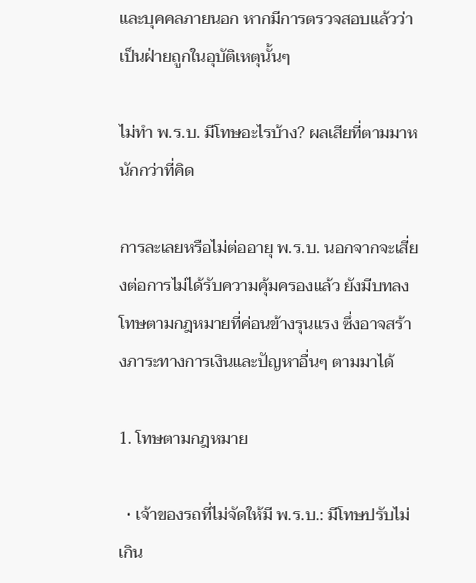และบุคคลภายนอก หากมีการตรวจสอบแล้วว่าเป็นฝ่ายถูกในอุบัติเหตุนั้นๆ

ไม่ทำ พ.ร.บ. มีโทษอะไรบ้าง? ผลเสียที่ตามมาหนักกว่าที่คิด

การละเลยหรือไม่ต่ออายุ พ.ร.บ. นอกจากจะเสี่ยงต่อการไม่ได้รับความคุ้มครองแล้ว ยังมีบทลงโทษตามกฎหมายที่ค่อนข้างรุนแรง ซึ่งอาจสร้างภาระทางการเงินและปัญหาอื่นๆ ตามมาได้

1. โทษตามกฎหมาย

  • เจ้าของรถที่ไม่จัดให้มี พ.ร.บ.: มีโทษปรับไม่เกิน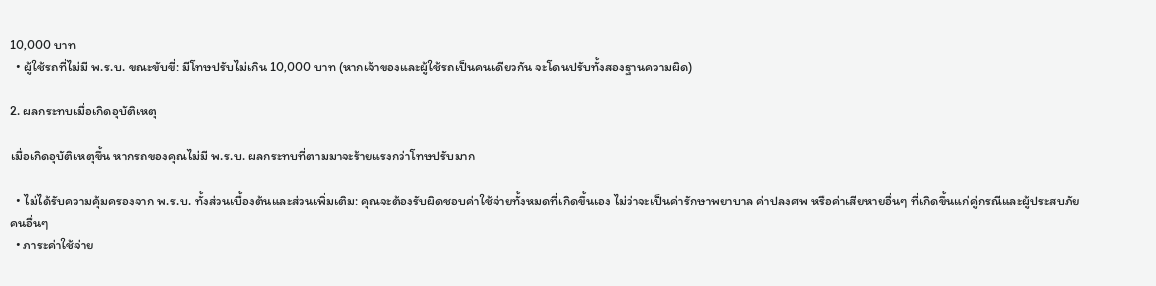10,000 บาท
  • ผู้ใช้รถที่ไม่มี พ.ร.บ. ขณะขับขี่: มีโทษปรับไม่เกิน 10,000 บาท (หากเจ้าของและผู้ใช้รถเป็นคนเดียวกัน จะโดนปรับทั้งสองฐานความผิด)

2. ผลกระทบเมื่อเกิดอุบัติเหตุ

เมื่อเกิดอุบัติเหตุขึ้น หากรถของคุณไม่มี พ.ร.บ. ผลกระทบที่ตามมาจะร้ายแรงกว่าโทษปรับมาก

  • ไม่ได้รับความคุ้มครองจาก พ.ร.บ. ทั้งส่วนเบื้องต้นและส่วนเพิ่มเติม: คุณจะต้องรับผิดชอบค่าใช้จ่ายทั้งหมดที่เกิดขึ้นเอง ไม่ว่าจะเป็นค่ารักษาพยาบาล ค่าปลงศพ หรือค่าเสียหายอื่นๆ ที่เกิดขึ้นแก่คู่กรณีและผู้ประสบภัยคนอื่นๆ
  • ภาระค่าใช้จ่าย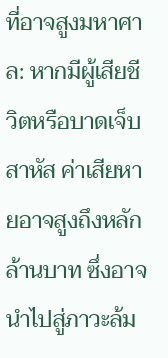ที่อาจสูงมหาศาล: หากมีผู้เสียชีวิตหรือบาดเจ็บสาหัส ค่าเสียหายอาจสูงถึงหลักล้านบาท ซึ่งอาจนำไปสู่ภาวะล้ม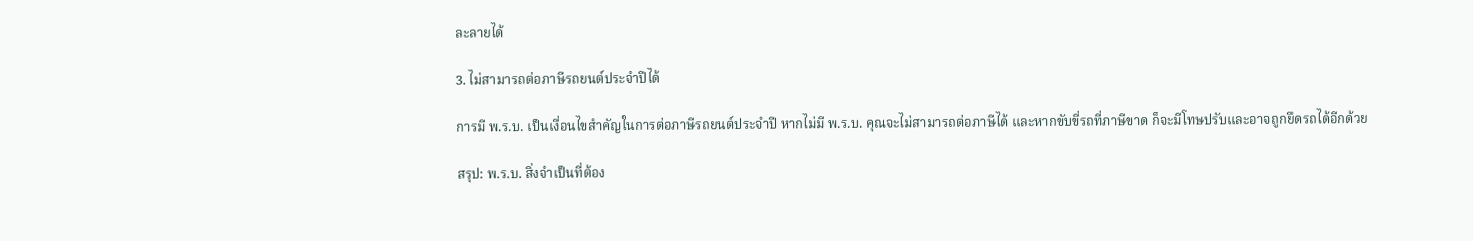ละลายได้

3. ไม่สามารถต่อภาษีรถยนต์ประจำปีได้

การมี พ.ร.บ. เป็นเงื่อนไขสำคัญในการต่อภาษีรถยนต์ประจำปี หากไม่มี พ.ร.บ. คุณจะไม่สามารถต่อภาษีได้ และหากขับขี่รถที่ภาษีขาด ก็จะมีโทษปรับและอาจถูกยึดรถได้อีกด้วย

สรุป: พ.ร.บ. สิ่งจำเป็นที่ต้อง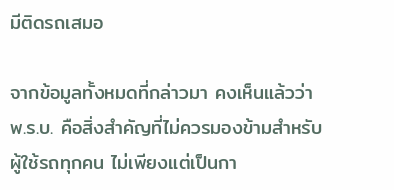มีติดรถเสมอ

จากข้อมูลทั้งหมดที่กล่าวมา คงเห็นแล้วว่า พ.ร.บ. คือสิ่งสำคัญที่ไม่ควรมองข้ามสำหรับผู้ใช้รถทุกคน ไม่เพียงแต่เป็นกา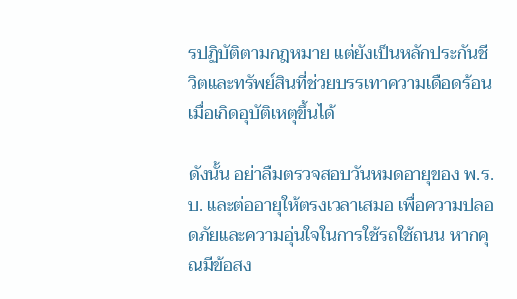รปฏิบัติตามกฎหมาย แต่ยังเป็นหลักประกันชีวิตและทรัพย์สินที่ช่วยบรรเทาความเดือดร้อนเมื่อเกิดอุบัติเหตุขึ้นได้

ดังนั้น อย่าลืมตรวจสอบวันหมดอายุของ พ.ร.บ. และต่ออายุให้ตรงเวลาเสมอ เพื่อความปลอดภัยและความอุ่นใจในการใช้รถใช้ถนน หากคุณมีข้อสง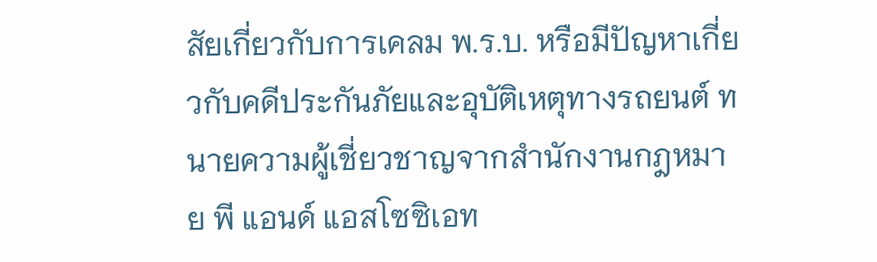สัยเกี่ยวกับการเคลม พ.ร.บ. หรือมีปัญหาเกี่ยวกับคดีประกันภัยและอุบัติเหตุทางรถยนต์ ทนายความผู้เชี่ยวชาญจากสำนักงานกฎหมาย พี แอนด์ แอสโซซิเอท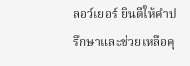ลอว์เยอร์ ยินดีให้คำปรึกษาและช่วยเหลือคุ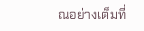ณอย่างเต็มที่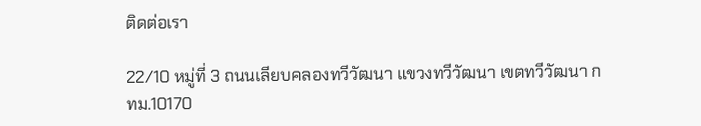ติดต่อเรา

22/10 หมู่ที่ 3 ถนนเลียบคลองทวีวัฒนา แขวงทวีวัฒนา เขตทวีวัฒนา กทม.10170